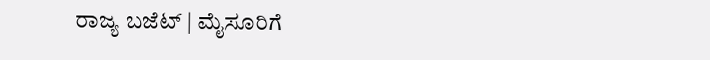ರಾಜ್ಯ ಬಜೆಟ್ | ಮೈಸೂರಿಗೆ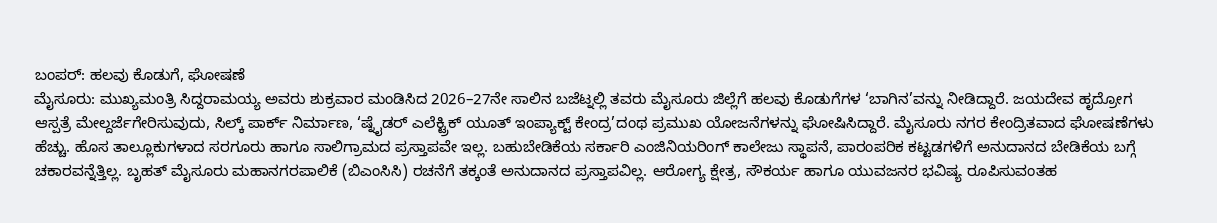ಬಂಪರ್: ಹಲವು ಕೊಡುಗೆ, ಘೋಷಣೆ
ಮೈಸೂರು: ಮುಖ್ಯಮಂತ್ರಿ ಸಿದ್ದರಾಮಯ್ಯ ಅವರು ಶುಕ್ರವಾರ ಮಂಡಿಸಿದ 2026–27ನೇ ಸಾಲಿನ ಬಜೆಟ್ನಲ್ಲಿ ತವರು ಮೈಸೂರು ಜಿಲ್ಲೆಗೆ ಹಲವು ಕೊಡುಗೆಗಳ ‘ಬಾಗಿನ’ವನ್ನು ನೀಡಿದ್ದಾರೆ. ಜಯದೇವ ಹೃದ್ರೋಗ ಆಸ್ಪತ್ರೆ ಮೇಲ್ದರ್ಜೆಗೇರಿಸುವುದು, ಸಿಲ್ಕ್ ಪಾರ್ಕ್ ನಿರ್ಮಾಣ, ‘ಷ್ನೈಡರ್ ಎಲೆಕ್ಟ್ರಿಕ್ ಯೂತ್ ಇಂಪ್ಯಾಕ್ಟ್ ಕೇಂದ್ರ’ದಂಥ ಪ್ರಮುಖ ಯೋಜನೆಗಳನ್ನು ಘೋಷಿಸಿದ್ದಾರೆ. ಮೈಸೂರು ನಗರ ಕೇಂದ್ರಿತವಾದ ಘೋಷಣೆಗಳು ಹೆಚ್ಚು. ಹೊಸ ತಾಲ್ಲೂಕುಗಳಾದ ಸರಗೂರು ಹಾಗೂ ಸಾಲಿಗ್ರಾಮದ ಪ್ರಸ್ತಾಪವೇ ಇಲ್ಲ. ಬಹುಬೇಡಿಕೆಯ ಸರ್ಕಾರಿ ಎಂಜಿನಿಯರಿಂಗ್ ಕಾಲೇಜು ಸ್ಥಾಪನೆ, ಪಾರಂಪರಿಕ ಕಟ್ಟಡಗಳಿಗೆ ಅನುದಾನದ ಬೇಡಿಕೆಯ ಬಗ್ಗೆ ಚಕಾರವನ್ನೆತ್ತಿಲ್ಲ. ಬೃಹತ್ ಮೈಸೂರು ಮಹಾನಗರಪಾಲಿಕೆ (ಬಿಎಂಸಿಸಿ) ರಚನೆಗೆ ತಕ್ಕಂತೆ ಅನುದಾನದ ಪ್ರಸ್ತಾಪವಿಲ್ಲ. ಆರೋಗ್ಯ ಕ್ಷೇತ್ರ, ಸೌಕರ್ಯ ಹಾಗೂ ಯುವಜನರ ಭವಿಷ್ಯ ರೂಪಿಸುವಂತಹ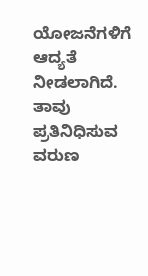ಯೋಜನೆಗಳಿಗೆ ಆದ್ಯತೆ ನೀಡಲಾಗಿದೆ. ತಾವು ಪ್ರತಿನಿಧಿಸುವ ವರುಣ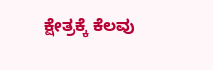ಕ್ಷೇತ್ರಕ್ಕೆ ಕೆಲವು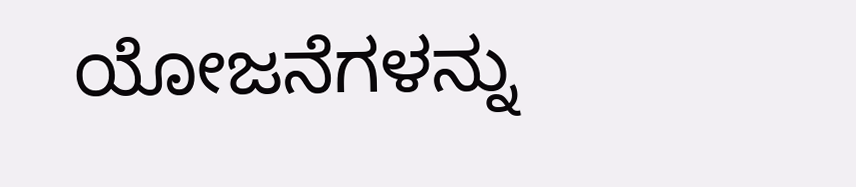ಯೋಜನೆಗಳನ್ನು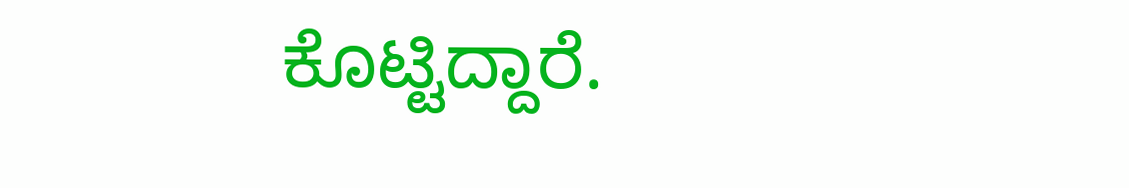ಕೊಟ್ಟಿದ್ದಾರೆ.